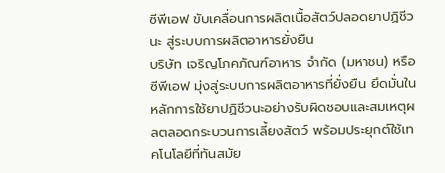ซีพีเอฟ ขับเคลื่อนการผลิตเนื้อสัตว์ปลอดยาปฏิชีวนะ สู่ระบบการผลิตอาหารยั่งยืน
บริษัท เจริญโภคภัณฑ์อาหาร จำกัด (มหาชน) หรือ ซีพีเอฟ มุ่งสู่ระบบการผลิตอาหารที่ยั่งยืน ยึดมั่นในหลักการใช้ยาปฏิชีวนะอย่างรับผิดชอบและสมเหตุผลตลอดกระบวนการเลี้ยงสัตว์ พร้อมประยุกต์ใช้เทคโนโลยีที่ทันสมัย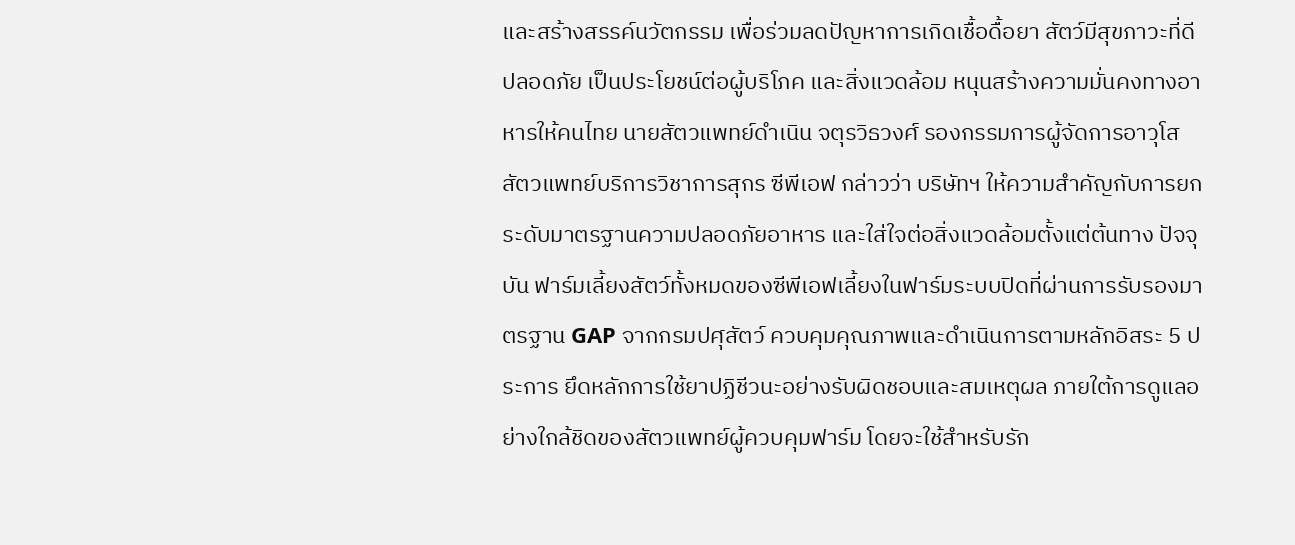และสร้างสรรค์นวัตกรรม เพื่อร่วมลดปัญหาการเกิดเชื้อดื้อยา สัตว์มีสุขภาวะที่ดี ปลอดภัย เป็นประโยชน์ต่อผู้บริโภค และสิ่งแวดล้อม หนุนสร้างความมั่นคงทางอาหารให้คนไทย นายสัตวแพทย์ดำเนิน จตุรวิธวงศ์ รองกรรมการผู้จัดการอาวุโส สัตวแพทย์บริการวิชาการสุกร ซีพีเอฟ กล่าวว่า บริษัทฯ ให้ความสำคัญกับการยกระดับมาตรฐานความปลอดภัยอาหาร และใส่ใจต่อสิ่งแวดล้อมตั้งแต่ต้นทาง ปัจจุบัน ฟาร์มเลี้ยงสัตว์ทั้งหมดของซีพีเอฟเลี้ยงในฟาร์มระบบปิดที่ผ่านการรับรองมาตรฐาน GAP จากกรมปศุสัตว์ ควบคุมคุณภาพและดำเนินการตามหลักอิสระ 5 ประการ ยึดหลักการใช้ยาปฏิชีวนะอย่างรับผิดชอบและสมเหตุผล ภายใต้การดูแลอย่างใกล้ชิดของสัตวแพทย์ผู้ควบคุมฟาร์ม โดยจะใช้สำหรับรัก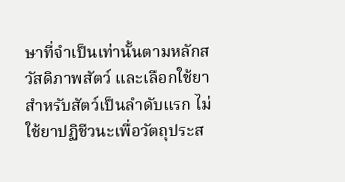ษาที่จำเป็นเท่านั้นตามหลักสวัสดิภาพสัตว์ และเลือกใช้ยาสำหรับสัตว์เป็นลำดับแรก ไม่ใช้ยาปฏิชีวนะเพื่อวัตถุประส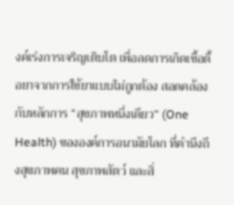งค์เร่งการเจริญเติบโต เพื่อลดการเกิดเชื้อดื้อยาจากการใช้ยาแบบไม่ถูกต้อง สอดคล้องกับหลักการ “สุขภาพหนึ่งเดียว” (One Health) ขององค์การอนามัยโลก ที่คำนึงถึงสุขภาพคน สุขภาพสัตว์ และสิ่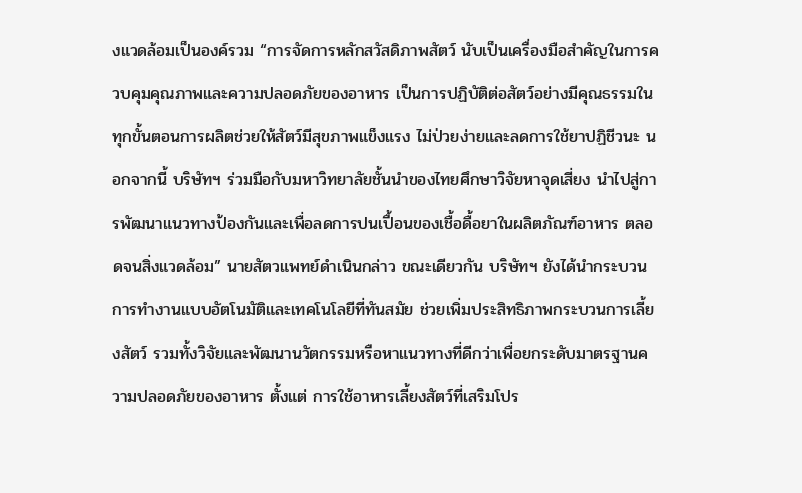งแวดล้อมเป็นองค์รวม “การจัดการหลักสวัสดิภาพสัตว์ นับเป็นเครื่องมือสำคัญในการควบคุมคุณภาพและความปลอดภัยของอาหาร เป็นการปฏิบัติต่อสัตว์อย่างมีคุณธรรมในทุกขั้นตอนการผลิตช่วยให้สัตว์มีสุขภาพแข็งแรง ไม่ป่วยง่ายและลดการใช้ยาปฏิชีวนะ นอกจากนี้ บริษัทฯ ร่วมมือกับมหาวิทยาลัยชั้นนำของไทยศึกษาวิจัยหาจุดเสี่ยง นำไปสู่การพัฒนาแนวทางป้องกันและเพื่อลดการปนเปื้อนของเชื้อดื้อยาในผลิตภัณฑ์อาหาร ตลอดจนสิ่งแวดล้อม” นายสัตวแพทย์ดำเนินกล่าว ขณะเดียวกัน บริษัทฯ ยังได้นำกระบวนการทำงานแบบอัตโนมัติและเทคโนโลยีที่ทันสมัย ช่วยเพิ่มประสิทธิภาพกระบวนการเลี้ยงสัตว์ รวมทั้งวิจัยและพัฒนานวัตกรรมหรือหาแนวทางที่ดีกว่าเพื่อยกระดับมาตรฐานความปลอดภัยของอาหาร ตั้งแต่ การใช้อาหารเลี้ยงสัตว์ที่เสริมโปร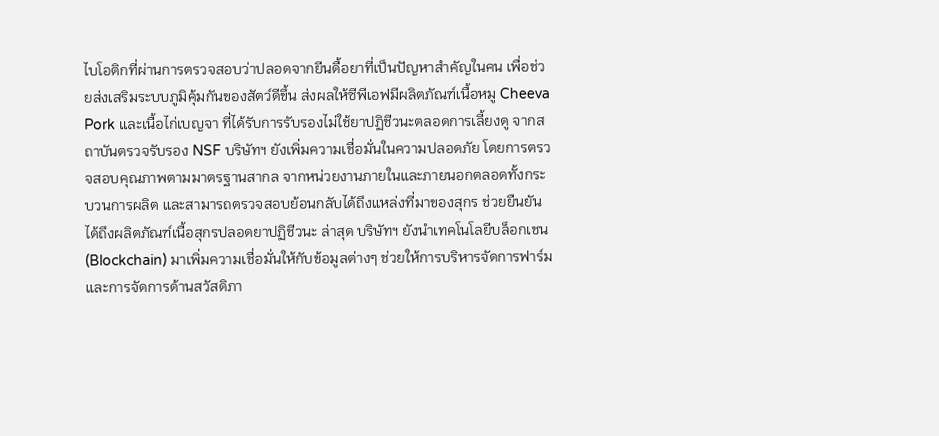ไบโอติกที่ผ่านการตรวจสอบว่าปลอดจากยีนดื้อยาที่เป็นปัญหาสำคัญในคน เพื่อช่วยส่งเสริมระบบภูมิคุ้มกันของสัตว์ดีขึ้น ส่งผลให้ซีพีเอฟมีผลิตภัณฑ์เนื้อหมู Cheeva Pork และเนื้อไก่เบญจา ที่ได้รับการรับรองไม่ใช้ยาปฏิชีวนะตลอดการเลี้ยงดู จากสถาบันตรวจรับรอง NSF บริษัทฯ ยังเพิ่มความเชื่อมั่นในความปลอดภัย โดยการตรวจสอบคุณภาพตามมาตรฐานสากล จากหน่วยงานภายในและภายนอกตลอดทั้งกระบวนการผลิต และสามารถตรวจสอบย้อนกลับได้ถึงแหล่งที่มาของสุกร ช่วยยืนยันได้ถึงผลิตภัณฑ์เนื้อสุกรปลอดยาปฏิชีวนะ ล่าสุด บริษัทฯ ยังนำเทคโนโลยีบล็อกเชน (Blockchain) มาเพิ่มความเชื่อมั่นให้กับข้อมูลต่างๆ ช่วยให้การบริหารจัดการฟาร์มและการจัดการด้านสวัสดิภา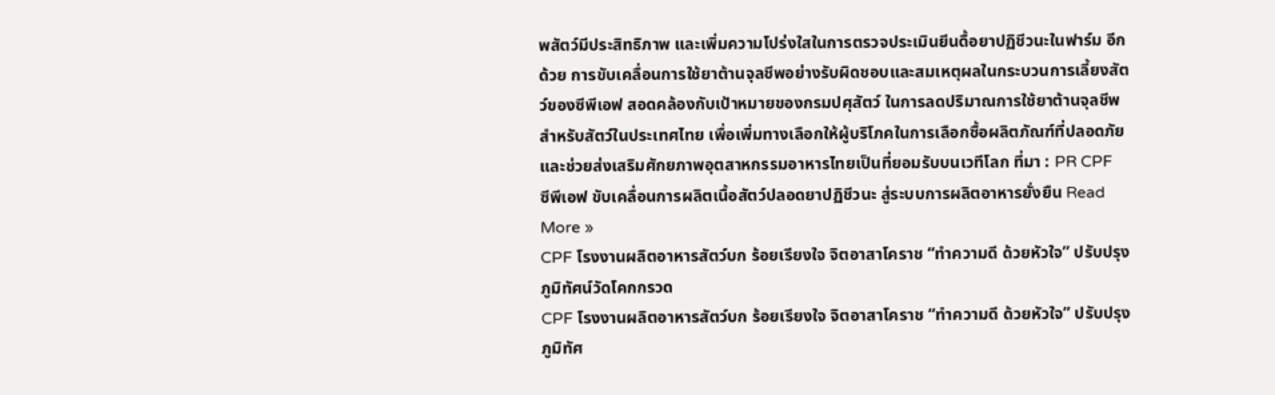พสัตว์มีประสิทธิภาพ และเพิ่มความโปร่งใสในการตรวจประเมินยีนดื้อยาปฏิชีวนะในฟาร์ม อีกด้วย การขับเคลื่อนการใช้ยาต้านจุลชีพอย่างรับผิดชอบและสมเหตุผลในกระบวนการเลี้ยงสัตว์ของซีพีเอฟ สอดคล้องกับเป้าหมายของกรมปศุสัตว์ ในการลดปริมาณการใช้ยาต้านจุลชีพสำหรับสัตว์ในประเทศไทย เพื่อเพิ่มทางเลือกให้ผู้บริโภคในการเลือกซื้อผลิตภัณฑ์ที่ปลอดภัย และช่วยส่งเสริมศักยภาพอุตสาหกรรมอาหารไทยเป็นที่ยอมรับบนเวทีโลก ที่มา : PR CPF
ซีพีเอฟ ขับเคลื่อนการผลิตเนื้อสัตว์ปลอดยาปฏิชีวนะ สู่ระบบการผลิตอาหารยั่งยืน Read More »
CPF โรงงานผลิตอาหารสัตว์บก ร้อยเรียงใจ จิตอาสาโคราช “ทำความดี ด้วยหัวใจ” ปรับปรุงภูมิทัศน์วัดโคกกรวด
CPF โรงงานผลิตอาหารสัตว์บก ร้อยเรียงใจ จิตอาสาโคราช “ทำความดี ด้วยหัวใจ” ปรับปรุงภูมิทัศ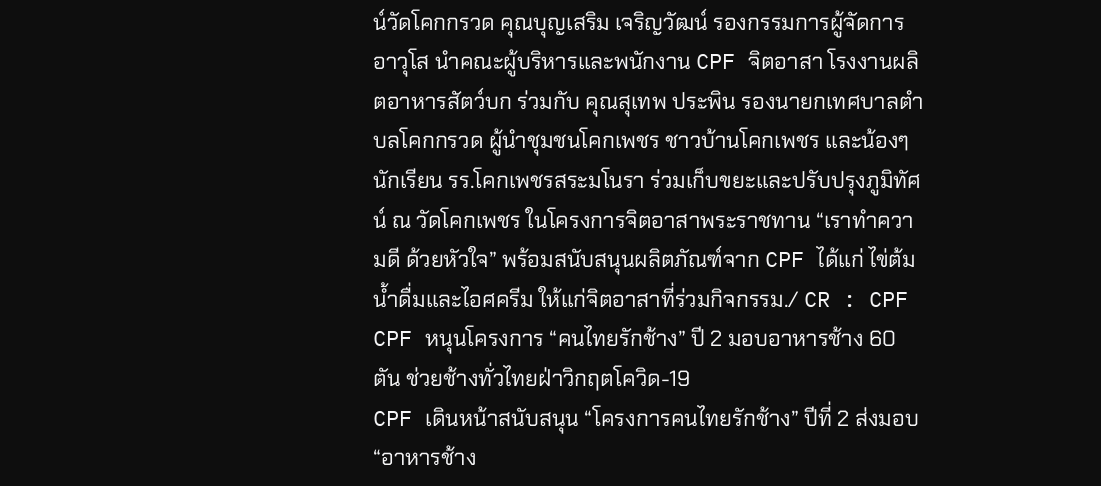น์วัดโคกกรวด คุณบุญเสริม เจริญวัฒน์ รองกรรมการผู้จัดการอาวุโส นำคณะผู้บริหารและพนักงาน CPF จิตอาสา โรงงานผลิตอาหารสัตว์บก ร่วมกับ คุณสุเทพ ประพิน รองนายกเทศบาลตำบลโคกกรวด ผู้นำชุมชนโคกเพชร ชาวบ้านโคกเพชร และน้องๆ นักเรียน รร.โคกเพชรสระมโนรา ร่วมเก็บขยะและปรับปรุงภูมิทัศน์ ณ วัดโคกเพชร ในโครงการจิตอาสาพระราชทาน “เราทำความดี ด้วยหัวใจ” พร้อมสนับสนุนผลิตภัณฑ์จาก CPF ได้แก่ ไข่ต้ม น้ำดื่มและไอศครีม ให้แก่จิตอาสาที่ร่วมกิจกรรม./ CR : CPF
CPF หนุนโครงการ “คนไทยรักช้าง” ปี 2 มอบอาหารช้าง 60 ตัน ช่วยช้างทั่วไทยฝ่าวิกฤตโควิด-19
CPF เดินหน้าสนับสนุน “โครงการคนไทยรักช้าง” ปีที่ 2 ส่งมอบ “อาหารช้าง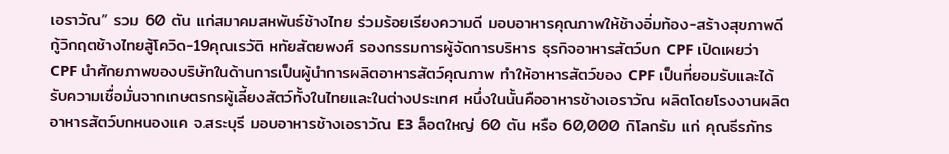เอราวัณ” รวม 60 ตัน แก่สมาคมสหพันธ์ช้างไทย ร่วมร้อยเรียงความดี มอบอาหารคุณภาพให้ช้างอิ่มท้อง-สร้างสุขภาพดี กู้วิกฤตช้างไทยสู้โควิด-19คุณเรวัติ หทัยสัตยพงศ์ รองกรรมการผู้จัดการบริหาร ธุรกิจอาหารสัตว์บก CPF เปิดเผยว่า CPF นำศักยภาพของบริษัทในด้านการเป็นผู้นำการผลิตอาหารสัตว์คุณภาพ ทำให้อาหารสัตว์ของ CPF เป็นที่ยอมรับและได้รับความเชื่อมั่นจากเกษตรกรผู้เลี้ยงสัตว์ทั้งในไทยและในต่างประเทศ หนึ่งในนั้นคืออาหารช้างเอราวัณ ผลิตโดยโรงงานผลิตอาหารสัตว์บกหนองแค จ.สระบุรี มอบอาหารช้างเอราวัณ E3 ล็อตใหญ่ 60 ตัน หรือ 60,000 กิโลกรัม แก่ คุณธีรภัทร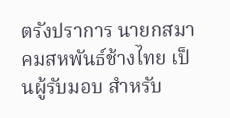ตรังปราการ นายกสมาคมสหพันธ์ช้างไทย เป็นผู้รับมอบ สำหรับ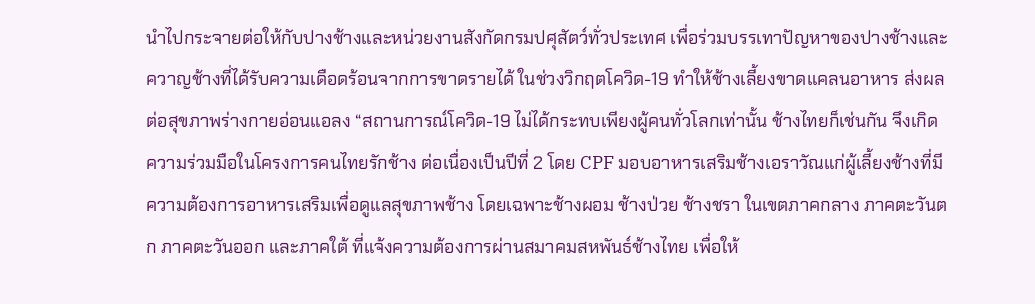นำไปกระจายต่อให้กับปางช้างและหน่วยงานสังกัดกรมปศุสัตว์ทั่วประเทศ เพื่อร่วมบรรเทาปัญหาของปางช้างและควาญช้างที่ได้รับความเดือดร้อนจากการขาดรายได้ ในช่วงวิกฤตโควิด-19 ทำให้ช้างเลี้ยงขาดแคลนอาหาร ส่งผลต่อสุขภาพร่างกายอ่อนแอลง “สถานการณ์โควิด-19 ไม่ได้กระทบเพียงผู้คนทั่วโลกเท่านั้น ช้างไทยก็เช่นกัน จึงเกิดความร่วมมือในโครงการคนไทยรักช้าง ต่อเนื่องเป็นปีที่ 2 โดย CPF มอบอาหารเสริมช้างเอราวัณแก่ผู้เลี้ยงช้างที่มีความต้องการอาหารเสริมเพื่อดูแลสุขภาพช้าง โดยเฉพาะช้างผอม ช้างป่วย ช้างชรา ในเขตภาคกลาง ภาคตะวันตก ภาคตะวันออก และภาคใต้ ที่แจ้งความต้องการผ่านสมาคมสหพันธ์ช้างไทย เพื่อให้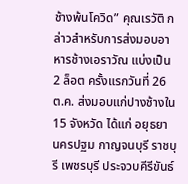ช้างพ้นโควิด” คุณเรวัติ กล่าวสำหรับการส่งมอบอาหารช้างเอราวัณ แบ่งเป็น 2 ล็อต ครั้งแรกวันที่ 26 ต.ค. ส่งมอบแก่ปางช้างใน 15 จังหวัด ได้แก่ อยุธยา นครปฐม กาญจนบุรี ราชบุรี เพชรบุรี ประจวบคีรีขันธ์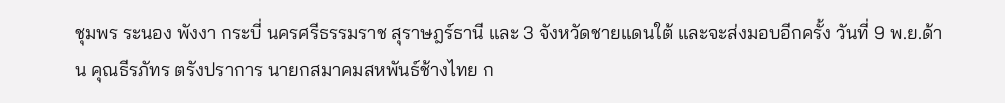ชุมพร ระนอง พังงา กระบี่ นครศรีธรรมราช สุราษฎร์ธานี และ 3 จังหวัดชายแดนใต้ และจะส่งมอบอีกครั้ง วันที่ 9 พ.ย.ด้าน คุณธีรภัทร ตรังปราการ นายกสมาคมสหพันธ์ช้างไทย ก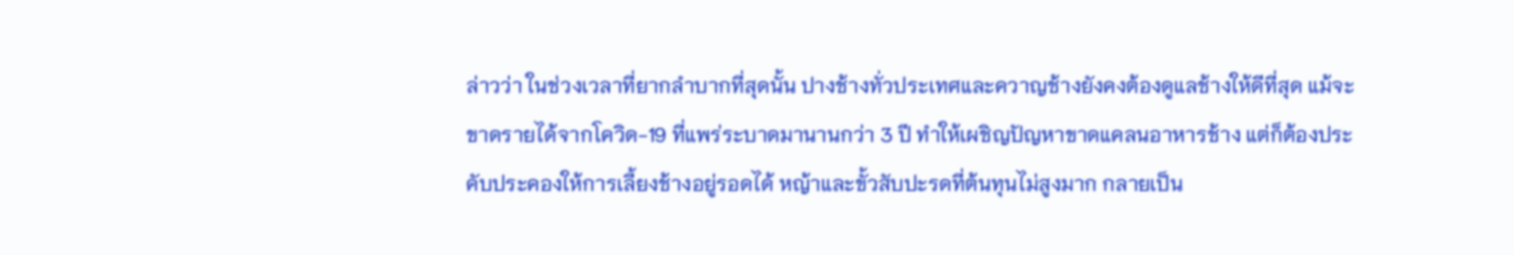ล่าวว่า ในช่วงเวลาที่ยากลำบากที่สุดนั้น ปางช้างทั่วประเทศและควาญช้างยังคงต้องดูแลช้างให้ดีที่สุด แม้จะขาดรายได้จากโควิด-19 ที่แพร่ระบาดมานานกว่า 3 ปี ทำให้เผชิญปัญหาขาดแคลนอาหารช้าง แต่ก็ต้องประคับประคองให้การเลี้ยงช้างอยู่รอดได้ หญ้าและขั้วสับปะรดที่ต้นทุนไม่สูงมาก กลายเป็น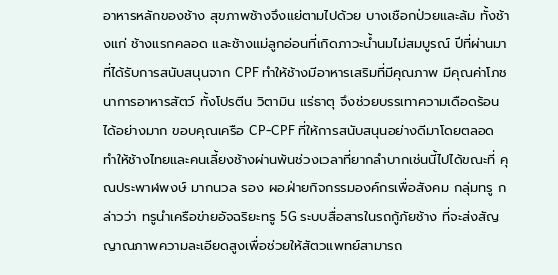อาหารหลักของช้าง สุขภาพช้างจึงแย่ตามไปด้วย บางเชือกป่วยและล้ม ทั้งช้างแก่ ช้างแรกคลอด และช้างแม่ลูกอ่อนที่เกิดภาวะน้ำนมไม่สมบูรณ์ ปีที่ผ่านมาที่ได้รับการสนับสนุนจาก CPF ทำให้ช้างมีอาหารเสริมที่มีคุณภาพ มีคุณค่าโภชนาการอาหารสัตว์ ทั้งโปรตีน วิตามิน แร่ธาตุ จึงช่วยบรรเทาความเดือดร้อนได้อย่างมาก ขอบคุณเครือ CP-CPF ที่ให้การสนับสนุนอย่างดีมาโดยตลอด ทำให้ช้างไทยและคนเลี้ยงช้างผ่านพ้นช่วงเวลาที่ยากลำบากเช่นนี้ไปได้ขณะที่ คุณประพาฬพงษ์ มากนวล รอง ผอ.ฝ่ายกิจกรรมองค์กรเพื่อสังคม กลุ่มทรู กล่าวว่า ทรูนำเครือข่ายอัจฉริยะทรู 5G ระบบสื่อสารในรถกู้ภัยช้าง ที่จะส่งสัญญาณภาพความละเอียดสูงเพื่อช่วยให้สัตวแพทย์สามารถ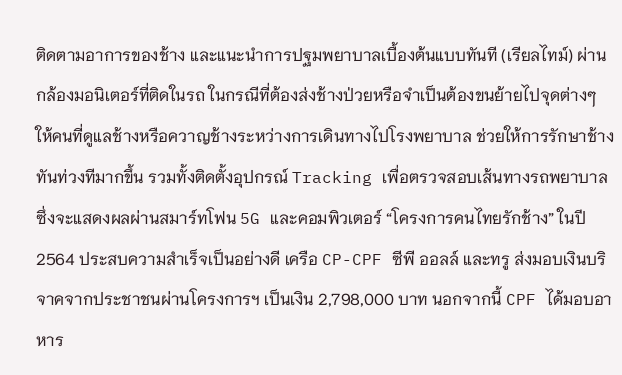ติดตามอาการของช้าง และแนะนำการปฐมพยาบาลเบื้องต้นแบบทันที (เรียลไทม์) ผ่านกล้องมอนิเตอร์ที่ติดในรถ ในกรณีที่ต้องส่งช้างป่วยหรือจำเป็นต้องขนย้ายไปจุดต่างๆ ให้คนที่ดูแลช้างหรือควาญช้างระหว่างการเดินทางไปโรงพยาบาล ช่วยให้การรักษาช้างทันท่วงทีมากขึ้น รวมทั้งติดตั้งอุปกรณ์ Tracking เพื่อตรวจสอบเส้นทางรถพยาบาลซึ่งจะแสดงผลผ่านสมาร์ทโฟน 5G และคอมพิวเตอร์ “โครงการคนไทยรักช้าง” ในปี 2564 ประสบความสำเร็จเป็นอย่างดี เครือ CP-CPF ซีพี ออลล์ และทรู ส่งมอบเงินบริจาคจากประชาชนผ่านโครงการฯ เป็นเงิน 2,798,000 บาท นอกจากนี้ CPF ได้มอบอาหาร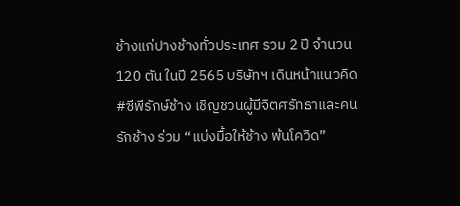ช้างแก่ปางช้างทั่วประเทศ รวม 2 ปี จำนวน 120 ตัน ในปี 2565 บริษัทฯ เดินหน้าแนวคิด #ซีพีรักษ์ช้าง เชิญชวนผู้มีจิตศรัทธาและคนรักช้าง ร่วม “แบ่งมื้อให้ช้าง พ้นโควิด”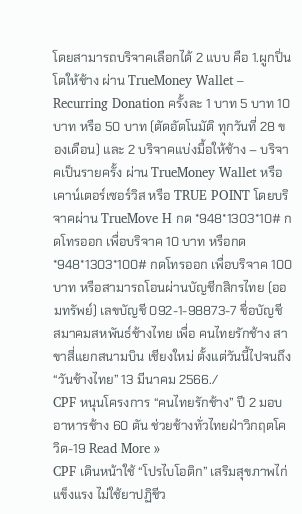โดยสามารถบริจาคเลือกได้ 2 แบบ คือ 1.ผูกปิ่นโตให้ช้าง ผ่าน TrueMoney Wallet – Recurring Donation ครั้งละ 1 บาท 5 บาท 10 บาท หรือ 50 บาท (ตัดอัตโนมัติ ทุกวันที่ 28 ของเดือน) และ 2 บริจาคแบ่งมื้อให้ช้าง – บริจาคเป็นรายครั้ง ผ่าน TrueMoney Wallet หรือ เคาน์เตอร์เซอร์วิส หรือ TRUE POINT โดยบริจาคผ่าน TrueMove H กด *948*1303*10# กดโทรออก เพื่อบริจาค 10 บาท หรือกด *948*1303*100# กดโทรออก เพื่อบริจาค 100 บาท หรือสามารถโอนผ่านบัญชีกสิกรไทย (ออมทรัพย์) เลขบัญชี 092-1-98873-7 ชื่อบัญชี สมาคมสหพันธ์ช้างไทย เพื่อ คนไทยรักช้าง สาขาสี่แยกสนามบิน เชียงใหม่ ตั้งแต่วันนี้ไปจนถึง “วันช้างไทย” 13 มีนาคม 2566./
CPF หนุนโครงการ “คนไทยรักช้าง” ปี 2 มอบอาหารช้าง 60 ตัน ช่วยช้างทั่วไทยฝ่าวิกฤตโควิด-19 Read More »
CPF เดินหน้าใช้ “โปรไบโอติก” เสริมสุขภาพไก่แข็งแรง ไม่ใช้ยาปฏิชีว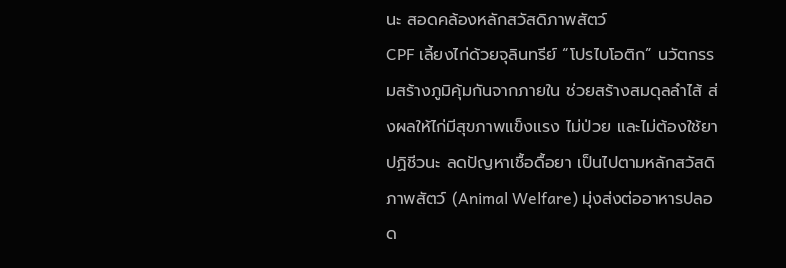นะ สอดคล้องหลักสวัสดิภาพสัตว์
CPF เลี้ยงไก่ด้วยจุลินทรีย์ “โปรไบโอติก” นวัตกรรมสร้างภูมิคุ้มกันจากภายใน ช่วยสร้างสมดุลลำไส้ ส่งผลให้ไก่มีสุขภาพแข็งแรง ไม่ป่วย และไม่ต้องใช้ยาปฏิชีวนะ ลดปัญหาเชื้อดื้อยา เป็นไปตามหลักสวัสดิภาพสัตว์ (Animal Welfare) มุ่งส่งต่ออาหารปลอด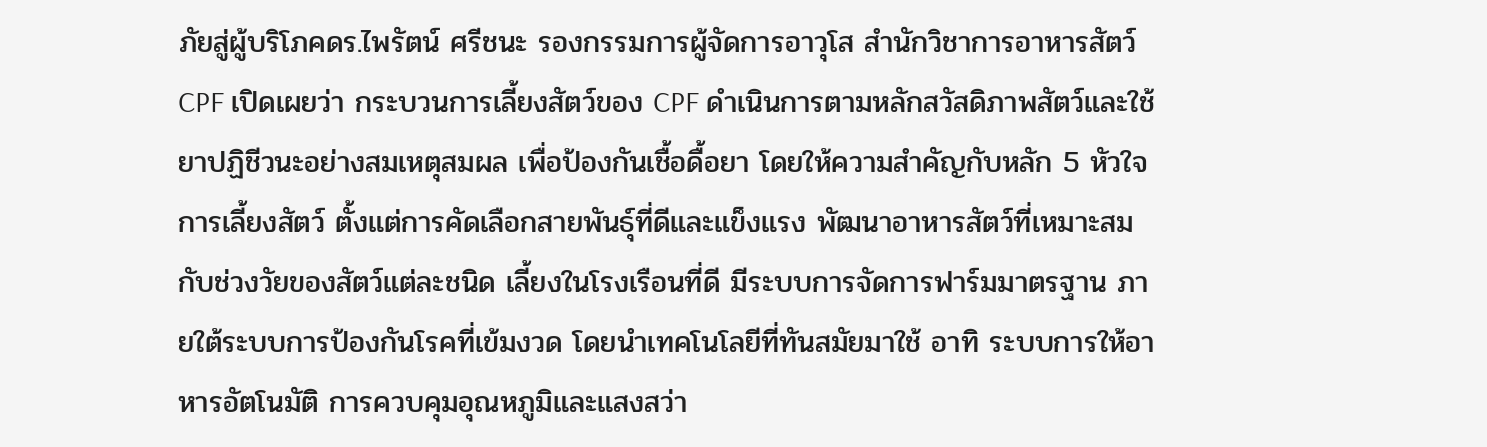ภัยสู่ผู้บริโภคดร.ไพรัตน์ ศรีชนะ รองกรรมการผู้จัดการอาวุโส สำนักวิชาการอาหารสัตว์ CPF เปิดเผยว่า กระบวนการเลี้ยงสัตว์ของ CPF ดำเนินการตามหลักสวัสดิภาพสัตว์และใช้ยาปฏิชีวนะอย่างสมเหตุสมผล เพื่อป้องกันเชื้อดื้อยา โดยให้ความสำคัญกับหลัก 5 หัวใจการเลี้ยงสัตว์ ตั้งแต่การคัดเลือกสายพันธุ์ที่ดีและแข็งแรง พัฒนาอาหารสัตว์ที่เหมาะสมกับช่วงวัยของสัตว์แต่ละชนิด เลี้ยงในโรงเรือนที่ดี มีระบบการจัดการฟาร์มมาตรฐาน ภายใต้ระบบการป้องกันโรคที่เข้มงวด โดยนำเทคโนโลยีที่ทันสมัยมาใช้ อาทิ ระบบการให้อาหารอัตโนมัติ การควบคุมอุณหภูมิและแสงสว่า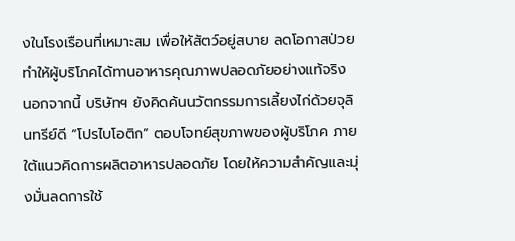งในโรงเรือนที่เหมาะสม เพื่อให้สัตว์อยู่สบาย ลดโอกาสป่วย ทำให้ผู้บริโภคได้ทานอาหารคุณภาพปลอดภัยอย่างแท้จริง นอกจากนี้ บริษัทฯ ยังคิดค้นนวัตกรรมการเลี้ยงไก่ด้วยจุลินทรีย์ดี “โปรไบโอติก” ตอบโจทย์สุขภาพของผู้บริโภค ภายใต้แนวคิดการผลิตอาหารปลอดภัย โดยให้ความสำคัญและมุ่งมั่นลดการใช้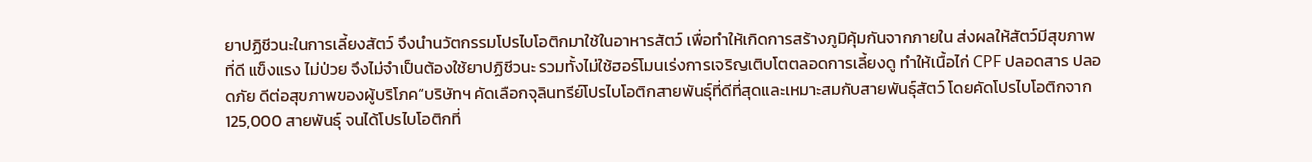ยาปฏิชีวนะในการเลี้ยงสัตว์ จึงนำนวัตกรรมโปรไบโอติกมาใช้ในอาหารสัตว์ เพื่อทำให้เกิดการสร้างภูมิคุ้มกันจากภายใน ส่งผลให้สัตว์มีสุขภาพที่ดี แข็งแรง ไม่ป่วย จึงไม่จำเป็นต้องใช้ยาปฏิชีวนะ รวมทั้งไม่ใช้ฮอร์โมนเร่งการเจริญเติบโตตลอดการเลี้ยงดู ทำให้เนื้อไก่ CPF ปลอดสาร ปลอดภัย ดีต่อสุขภาพของผู้บริโภค“บริษัทฯ คัดเลือกจุลินทรีย์โปรไบโอติกสายพันธุ์ที่ดีที่สุดและเหมาะสมกับสายพันธุ์สัตว์ โดยคัดโปรไบโอติกจาก 125,000 สายพันธุ์ จนได้โปรไบโอติกที่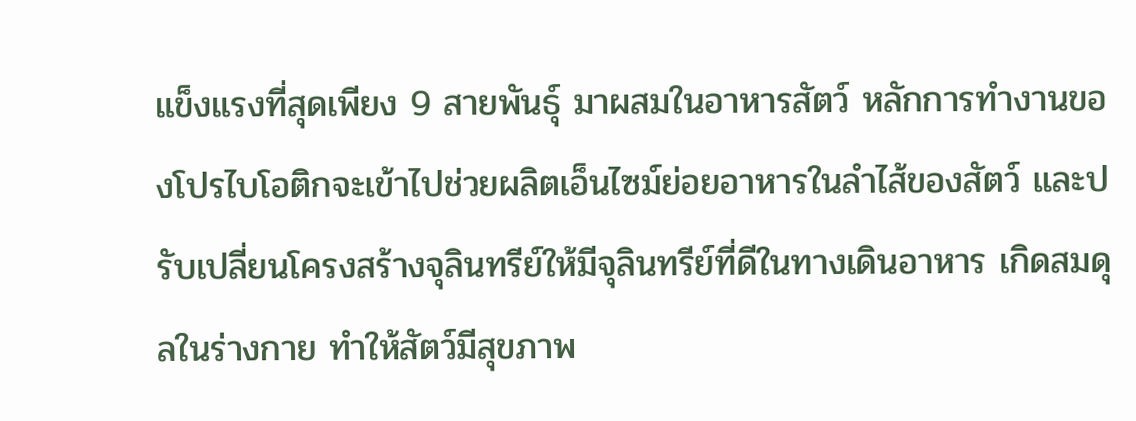แข็งแรงที่สุดเพียง 9 สายพันธุ์ มาผสมในอาหารสัตว์ หลักการทำงานของโปรไบโอติกจะเข้าไปช่วยผลิตเอ็นไซม์ย่อยอาหารในลำไส้ของสัตว์ และปรับเปลี่ยนโครงสร้างจุลินทรีย์ให้มีจุลินทรีย์ที่ดีในทางเดินอาหาร เกิดสมดุลในร่างกาย ทำให้สัตว์มีสุขภาพ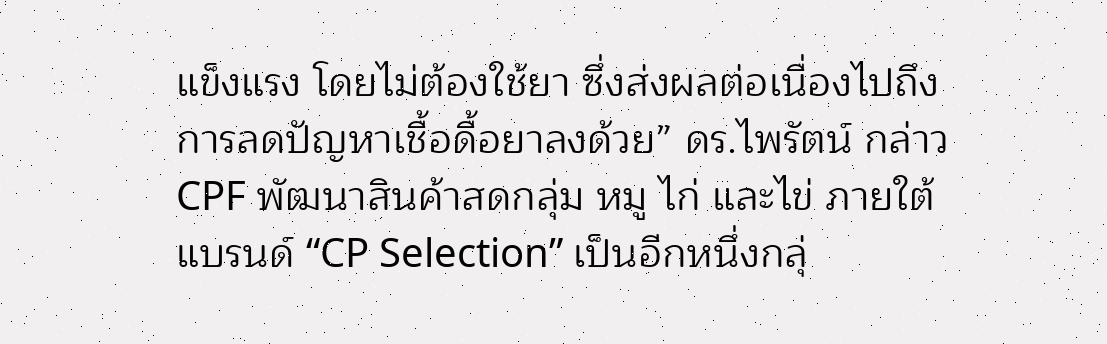แข็งแรง โดยไม่ต้องใช้ยา ซึ่งส่งผลต่อเนื่องไปถึงการลดปัญหาเชื้อดื้อยาลงด้วย” ดร.ไพรัตน์ กล่าวCPF พัฒนาสินค้าสดกลุ่ม หมู ไก่ และไข่ ภายใต้แบรนด์ “CP Selection” เป็นอีกหนึ่งกลุ่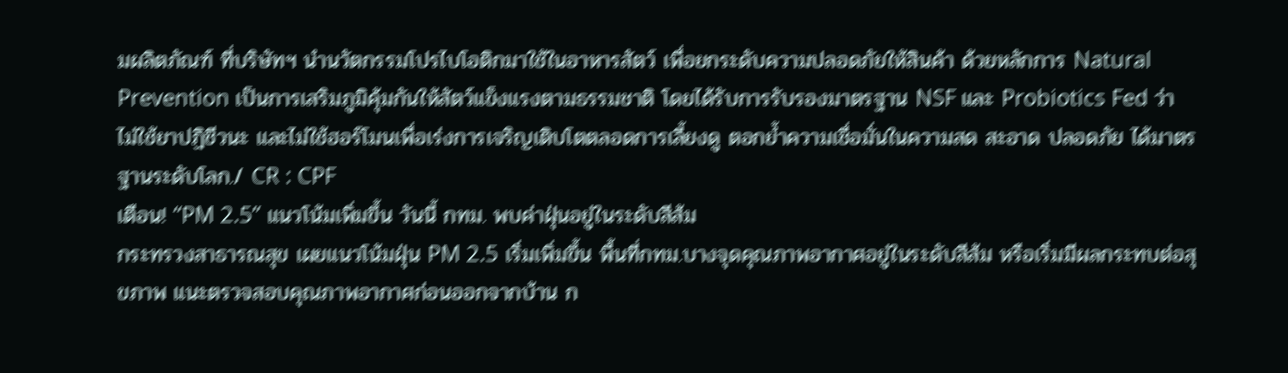มผลิตภัณฑ์ ที่บริษัทฯ นำนวัตกรรมโปรไบโอติกมาใช้ในอาหารสัตว์ เพื่อยกระดับความปลอดภัยให้สินค้า ด้วยหลักการ Natural Prevention เป็นการเสริมภูมิคุ้มกันให้สัตว์แข็งแรงตามธรรมชาติ โดยได้รับการรับรองมาตรฐาน NSF และ Probiotics Fed ว่าไม่ใช้ยาปฏิชีวนะ และไม่ใช้ฮอร์โมนเพื่อเร่งการเจริญเติบโตตลอดการเลี้ยงดู ตอกย้ำความเชื่อมั่นในความสด สะอาด ปลอดภัย ได้มาตรฐานระดับโลก./ CR : CPF
เตือน! “PM 2.5” แนวโน้มเพิ่มขึ้น วันนี้ กทม. พบค่าฝุ่นอยู่ในระดับสีส้ม
กระทรวงสาธารณสุข เผยแนวโน้มฝุ่น PM 2.5 เริ่มเพิ่มขึ้น พื้นที่กทม.บางจุดคุณภาพอากาศอยู่ในระดับสีส้ม หรือเริ่มมีผลกระทบต่อสุขภาพ แนะตรวจสอบคุณภาพอากาศก่อนออกจากบ้าน ก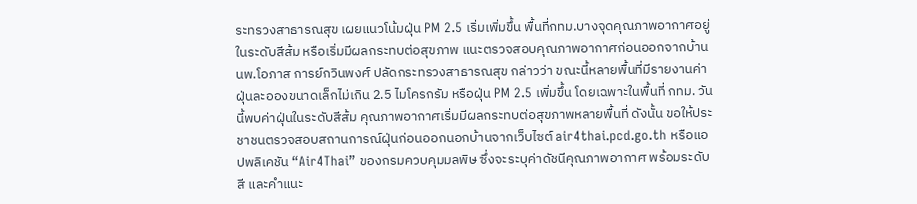ระทรวงสาธารณสุข เผยแนวโน้มฝุ่น PM 2.5 เริ่มเพิ่มขึ้น พื้นที่กทม.บางจุดคุณภาพอากาศอยู่ในระดับสีส้ม หรือเริ่มมีผลกระทบต่อสุขภาพ แนะตรวจสอบคุณภาพอากาศก่อนออกจากบ้าน นพ.โอภาส การย์กวินพงศ์ ปลัดกระทรวงสาธารณสุข กล่าวว่า ขณะนี้หลายพื้นที่มีรายงานค่าฝุ่นละอองขนาดเล็กไม่เกิน 2.5 ไมโครกรัม หรือฝุ่น PM 2.5 เพิ่มขึ้น โดยเฉพาะในพื้นที่ กทม. วันนี้พบค่าฝุ่นในระดับสีส้ม คุณภาพอากาศเริ่มมีผลกระทบต่อสุขภาพหลายพื้นที่ ดังนั้น ขอให้ประชาชนตรวจสอบสถานการณ์ฝุ่นก่อนออกนอกบ้านจากเว็บไซต์ air4thai.pcd.go.th หรือแอปพลิเคชัน “Air4Thai” ของกรมควบคุมมลพิษ ซึ่งจะระบุค่าดัชนีคุณภาพอากาศ พร้อมระดับสี และคำแนะ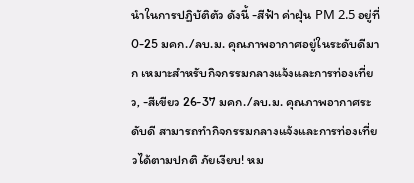นำในการปฏิบัติตัว ดังนี้ -สีฟ้า ค่าฝุ่น PM 2.5 อยู่ที่ 0-25 มคก./ลบ.ม. คุณภาพอากาศอยู่ในระดับดีมาก เหมาะสำหรับกิจกรรมกลางแจ้งและการท่องเที่ยว, -สีเขียว 26-37 มคก./ลบ.ม. คุณภาพอากาศระดับดี สามารถทำกิจกรรมกลางแจ้งและการท่องเที่ยวได้ตามปกติ ภัยเงียบ! หม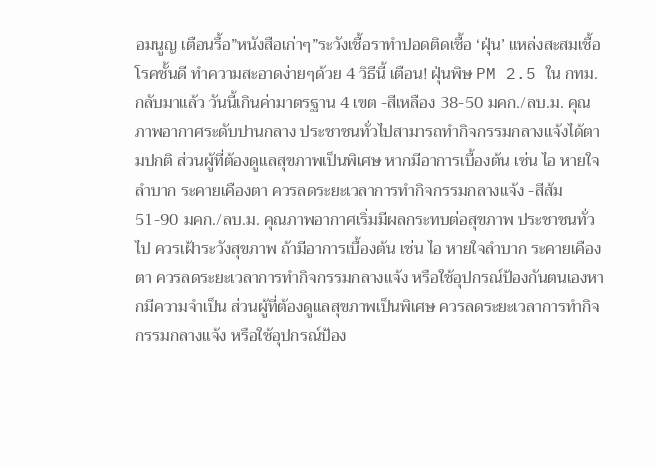อมนูญ เตือนรื้อ”หนังสือเก่าๆ”ระวังเชื้อราทำปอดติดเชื้อ ‘ฝุ่น’ แหล่งสะสมเชื้อโรคชั้นดี ทำความสะอาดง่ายๆด้วย 4 วิธีนี้ เตือน! ฝุ่นพิษ PM 2.5 ใน กทม.กลับมาแล้ว วันนี้เกินค่ามาตรฐาน 4 เขต -สีเหลือง 38-50 มคก./ลบ.ม. คุณภาพอากาศระดับปานกลาง ประชาชนทั่วไปสามารถทำกิจกรรมกลางแจ้งได้ตามปกติ ส่วนผู้ที่ต้องดูแลสุขภาพเป็นพิเศษ หากมีอาการเบื้องต้น เช่น ไอ หายใจลำบาก ระคายเคืองตา ควรลดระยะเวลาการทำกิจกรรมกลางแจ้ง -สีส้ม 51-90 มคก./ลบ.ม. คุณภาพอากาศเริ่มมีผลกระทบต่อสุขภาพ ประชาชนทั่วไป ควรเฝ้าระวังสุขภาพ ถ้ามีอาการเบื้องต้น เช่น ไอ หายใจลำบาก ระคายเคืองตา ควรลดระยะเวลาการทำกิจกรรมกลางแจ้ง หรือใช้อุปกรณ์ป้องกันตนเองหากมีความจำเป็น ส่วนผู้ที่ต้องดูแลสุขภาพเป็นพิเศษ ควรลดระยะเวลาการทำกิจกรรมกลางแจ้ง หรือใช้อุปกรณ์ป้อง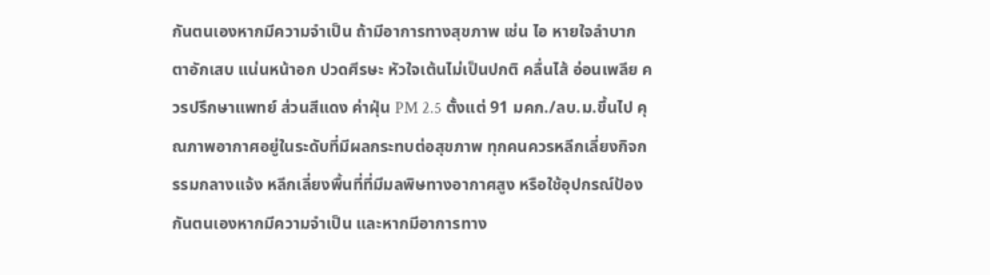กันตนเองหากมีความจำเป็น ถ้ามีอาการทางสุขภาพ เช่น ไอ หายใจลำบาก ตาอักเสบ แน่นหน้าอก ปวดศีรษะ หัวใจเต้นไม่เป็นปกติ คลื่นไส้ อ่อนเพลีย ควรปรึกษาแพทย์ ส่วนสีแดง ค่าฝุ่น PM 2.5 ตั้งแต่ 91 มคก./ลบ.ม.ขึ้นไป คุณภาพอากาศอยู่ในระดับที่มีผลกระทบต่อสุขภาพ ทุกคนควรหลีกเลี่ยงกิจกรรมกลางแจ้ง หลีกเลี่ยงพื้นที่ที่มีมลพิษทางอากาศสูง หรือใช้อุปกรณ์ป้องกันตนเองหากมีความจำเป็น และหากมีอาการทาง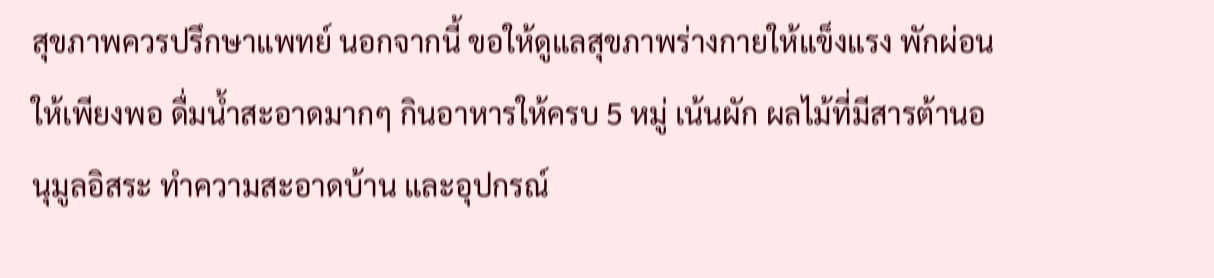สุขภาพควรปรึกษาแพทย์ นอกจากนี้ ขอให้ดูแลสุขภาพร่างกายให้แข็งแรง พักผ่อนให้เพียงพอ ดื่มน้ำสะอาดมากๆ กินอาหารให้ครบ 5 หมู่ เน้นผัก ผลไม้ที่มีสารต้านอนุมูลอิสระ ทำความสะอาดบ้าน และอุปกรณ์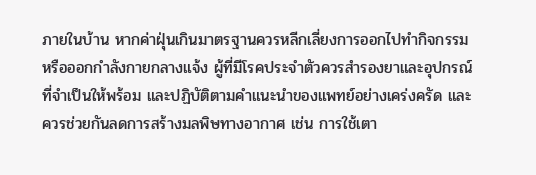ภายในบ้าน หากค่าฝุ่นเกินมาตรฐานควรหลีกเลี่ยงการออกไปทำกิจกรรมหรือออกกำลังกายกลางแจ้ง ผู้ที่มีโรคประจำตัวควรสำรองยาและอุปกรณ์ที่จำเป็นให้พร้อม และปฏิบัติตามคำแนะนำของแพทย์อย่างเคร่งครัด และควรช่วยกันลดการสร้างมลพิษทางอากาศ เช่น การใช้เตา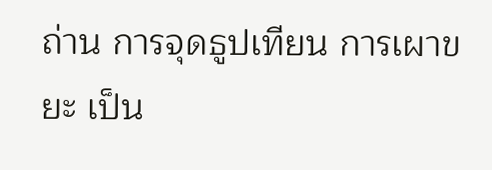ถ่าน การจุดธูปเทียน การเผาขยะ เป็น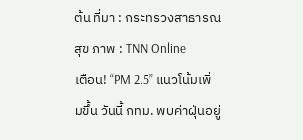ต้น ที่มา : กระทรวงสาธารณสุข ภาพ : TNN Online
เตือน! “PM 2.5” แนวโน้มเพิ่มขึ้น วันนี้ กทม. พบค่าฝุ่นอยู่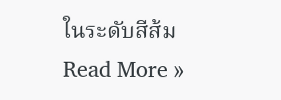ในระดับสีส้ม Read More »